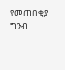የመጠበቂያ ግንብ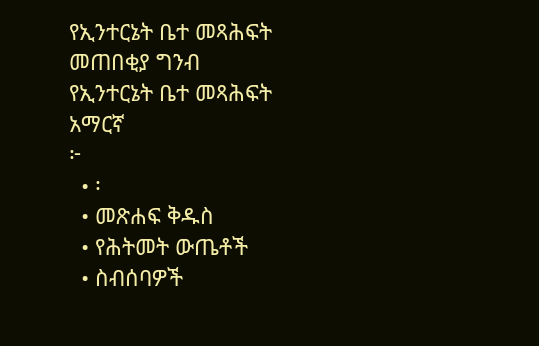የኢንተርኔት ቤተ መጻሕፍት
መጠበቂያ ግንብ
የኢንተርኔት ቤተ መጻሕፍት
አማርኛ
፦
  • ፡
  • መጽሐፍ ቅዱስ
  • የሕትመት ውጤቶች
  • ስብሰባዎች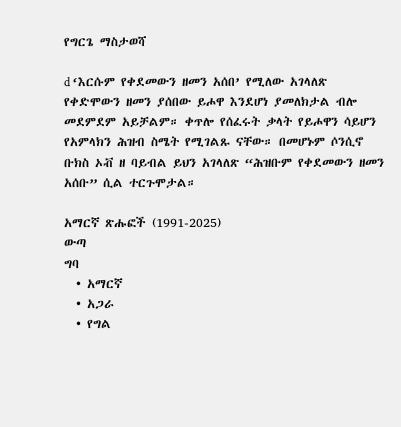የግርጌ ማስታወሻ

d ‘እርሱም የቀደመውን ዘመን አሰበ’ የሚለው አገላለጽ የቀድሞውን ዘመን ያሰበው ይሖዋ እንደሆነ ያመለክታል ብሎ መደምደም አይቻልም። ቀጥሎ የሰፈሩት ቃላት የይሖዋን ሳይሆን የአምላክን ሕዝብ ስሜት የሚገልጹ ናቸው። በመሆኑም ሶንሲኖ ቡክስ ኦቭ ዘ ባይብል ይህን አገላለጽ “ሕዝቡም የቀደመውን ዘመን አሰቡ” ሲል ተርጉሞታል።

አማርኛ ጽሑፎች (1991-2025)
ውጣ
ግባ
  • አማርኛ
  • አጋራ
  • የግል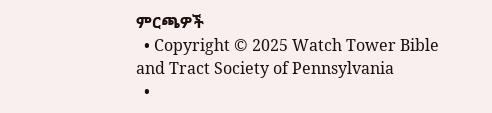ምርጫዎች
  • Copyright © 2025 Watch Tower Bible and Tract Society of Pennsylvania
  •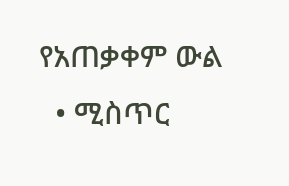የአጠቃቀም ውል
  • ሚስጥር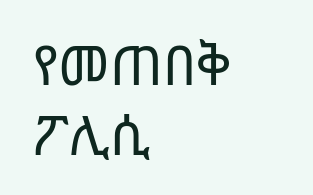የመጠበቅ ፖሊሲ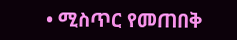• ሚስጥር የመጠበቅ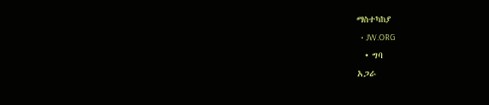ማስተካከያ
  • JW.ORG
  • ግባ
አጋራ